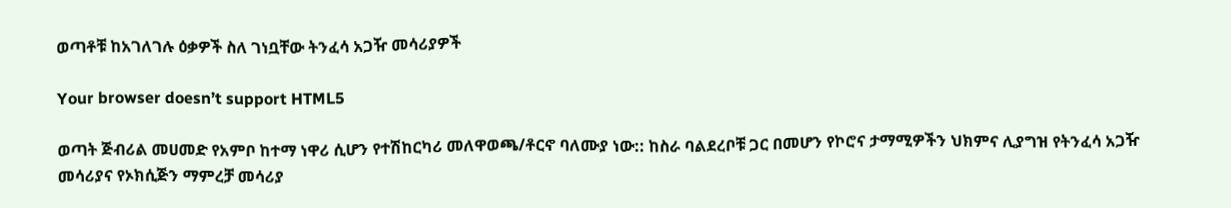ወጣቶቹ ከአገለገሉ ዕቃዎች ስለ ገነቧቸው ትንፈሳ አጋዥ መሳሪያዎች

Your browser doesn’t support HTML5

ወጣት ጅብሪል መሀመድ የአምቦ ከተማ ነዋሪ ሲሆን የተሽከርካሪ መለዋወጫ/ቶርኖ ባለሙያ ነው:: ከስራ ባልደረቦቹ ጋር በመሆን የኮሮና ታማሚዎችን ህክምና ሊያግዝ የትንፈሳ አጋዥ መሳሪያና የኦክሲጅን ማምረቻ መሳሪያ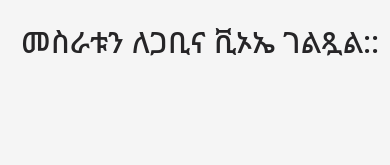መስራቱን ለጋቢና ቪኦኤ ገልጿል::